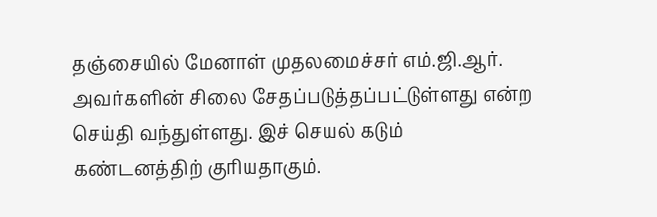தஞ்சையில் மேனாள் முதலமைச்சர் எம்.ஜி.ஆர். அவர்களின் சிலை சேதப்படுத்தப்பட்டுள்ளது என்ற செய்தி வந்துள்ளது. இச் செயல் கடும் கண்டனத்திற் குரியதாகும்.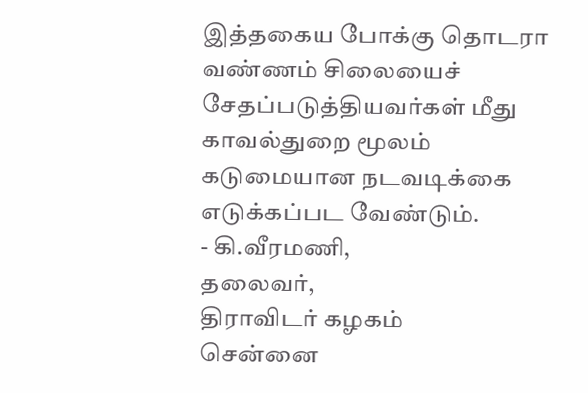இத்தகைய போக்கு தொடரா வண்ணம் சிலையைச் சேதப்படுத்தியவர்கள் மீது காவல்துறை மூலம் கடுமையான நடவடிக்கை எடுக்கப்பட வேண்டும்.
- கி.வீரமணி,
தலைவர்,
திராவிடர் கழகம்
சென்னை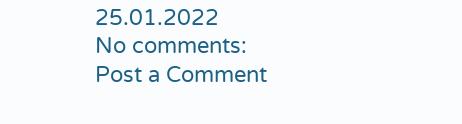25.01.2022
No comments:
Post a Comment